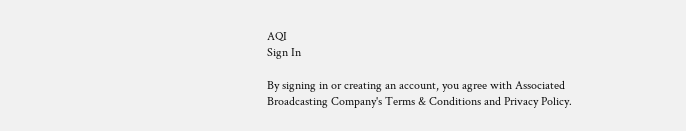AQI
Sign In

By signing in or creating an account, you agree with Associated Broadcasting Company's Terms & Conditions and Privacy Policy.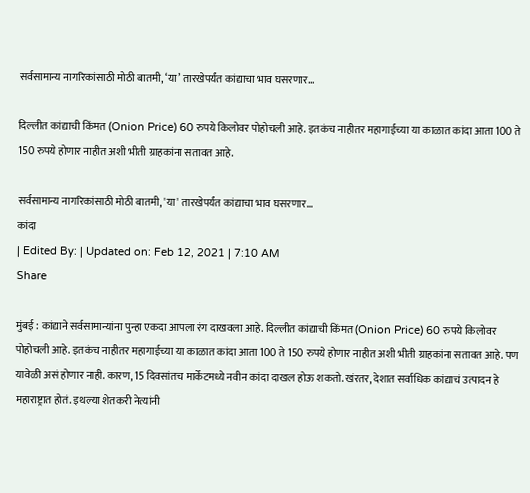सर्वसामान्य नागरिकांसाठी मोठी बातमी, ‘या’ तारखेपर्यंत कांद्याचा भाव घसरणार…

दिल्लीत कांद्याची किंमत (Onion Price) 60 रुपये किलोवर पोहोचली आहे. इतकंच नाहीतर महागाईच्या या काळात कांदा आता 100 ते 150 रुपये होणार नाहीत अशी भीती ग्राहकांना सतावत आहे.

सर्वसामान्य नागरिकांसाठी मोठी बातमी, 'या' तारखेपर्यंत कांद्याचा भाव घसरणार...
कांदा
| Edited By: | Updated on: Feb 12, 2021 | 7:10 AM
Share

मुंबई : कांद्याने सर्वसामान्यांना पुन्हा एकदा आपला रंग दाखवला आहे. दिल्लीत कांद्याची किंमत (Onion Price) 60 रुपये किलोवर पोहोचली आहे. इतकंच नाहीतर महागाईच्या या काळात कांदा आता 100 ते 150 रुपये होणार नाहीत अशी भीती ग्राहकांना सतावत आहे. पण यावेळी असं होणार नाही. कारण, 15 दिवसांतच मार्केटमध्ये नवीन कांदा दाखल होऊ शकतो. खंरतर, देशात सर्वाधिक कांद्याचं उत्पादन हे महाराष्ट्रात होतं. इथल्या शेतकरी नेत्यांनी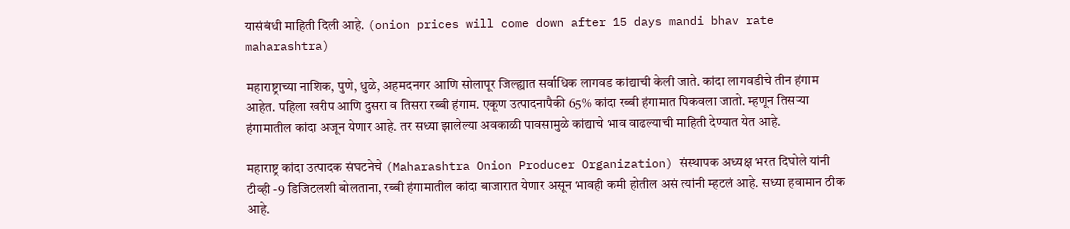यासंबंधी माहिती दिली आहे. (onion prices will come down after 15 days mandi bhav rate maharashtra)

महाराष्ट्राच्या नाशिक, पुणे, धुळे, अहमदनगर आणि सोलापूर जिल्ह्यात सर्वाधिक लागवड कांद्याची केली जाते. कांदा लागवडीचे तीन हंगाम आहेत. पहिला खरीप आणि दुसरा व तिसरा रब्बी हंगाम. एकूण उत्पादनापैकी 65% कांदा रब्बी हंगामात पिकवला जातो. म्हणून तिसर्‍या हंगामातील कांदा अजून येणार आहे. तर सध्या झालेल्या अवकाळी पावसामुळे कांद्याचे भाव वाढल्याची माहिती देण्यात येत आहे.

महाराष्ट्र कांदा उत्पादक संघटनेचे (Maharashtra Onion Producer Organization) संस्थापक अध्यक्ष भरत दिघोले यांनी टीव्ही -9 डिजिटलशी बोलताना, रब्बी हंगामातील कांदा बाजारात येणार असून भावही कमी होतील असं त्यांनी म्हटलं आहे. सध्या हवामान ठीक आहे.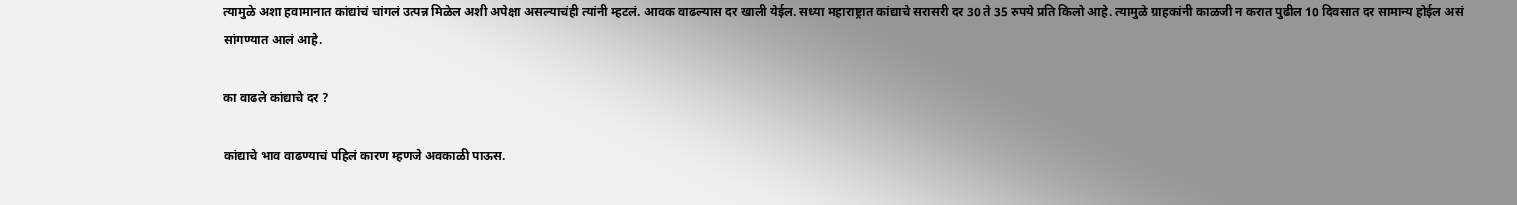त्यामुळे अशा हवामानात कांद्यांचं चांगलं उत्पन्न मिळेल अशी अपेक्षा असल्याचंही त्यांनी म्हटलं. आवक वाढल्यास दर खाली येईल. सध्या महाराष्ट्रात कांद्याचे सरासरी दर 30 ते 35 रुपये प्रति किलो आहे. त्यामुळे ग्राहकांनी काळजी न करात पुढील 10 दिवसात दर सामान्य होईल असं सांगण्यात आलं आहे.

का वाढले कांद्याचे दर ?

कांद्याचे भाव वाढण्याचं पहिलं कारण म्हणजे अवकाळी पाऊस.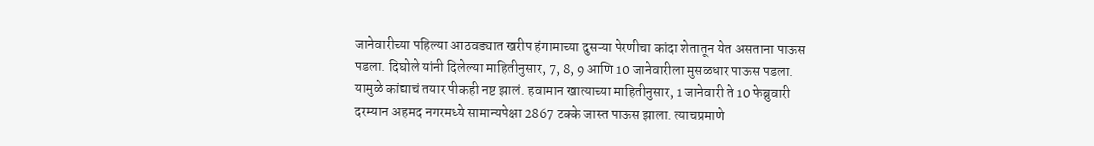जानेवारीच्या पहिल्या आठवड्यात खरीप हंगामाच्या दुसऱ्या पेरणीचा कांदा शेतातून येत असताना पाऊस पडला. दिघोले यांनी दिलेल्या माहितीनुसार, 7, 8, 9 आणि 10 जानेवारीला मुसळधार पाऊस पडला. यामुळे कांद्याचं तयार पीकही नष्ट झालं. हवामान खात्याच्या माहितीनुसार, 1 जानेवारी ते 10 फेब्रुवारी दरम्यान अहमद नगरमध्ये सामान्यपेक्षा 2867 टक्के जास्त पाऊस झाला. त्याचप्रमाणे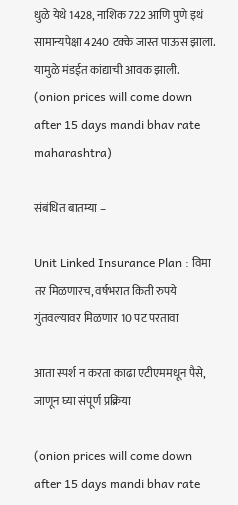धुळे येथे 1428, नाशिक 722 आणि पुणे इथं सामान्यपेक्षा 4240 टक्के जास्त पाऊस झाला. यामुळे मंडईत कांद्याची आवक झाली. (onion prices will come down after 15 days mandi bhav rate maharashtra)

संबंधित बातम्या –

Unit Linked Insurance Plan : विमा तर मिळणारच, वर्षभरात किती रुपये गुंतवल्यावर मिळणार 10 पट परतावा

आता स्पर्श न करता काढा एटीएममधून पैसे, जाणून घ्या संपूर्ण प्रक्रिया

(onion prices will come down after 15 days mandi bhav rate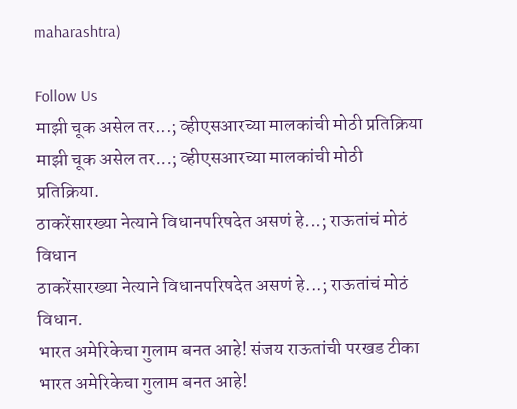maharashtra)

Follow Us
माझी चूक असेल तर...; व्हीएसआरच्या मालकांची मोठी प्रतिक्रिया
माझी चूक असेल तर...; व्हीएसआरच्या मालकांची मोठी प्रतिक्रिया.
ठाकरेंसारख्या नेत्याने विधानपरिषदेत असणं हे...; राऊतांचं मोठं विधान
ठाकरेंसारख्या नेत्याने विधानपरिषदेत असणं हे...; राऊतांचं मोठं विधान.
भारत अमेरिकेचा गुलाम बनत आहे! संजय राऊतांची परखड टीका
भारत अमेरिकेचा गुलाम बनत आहे!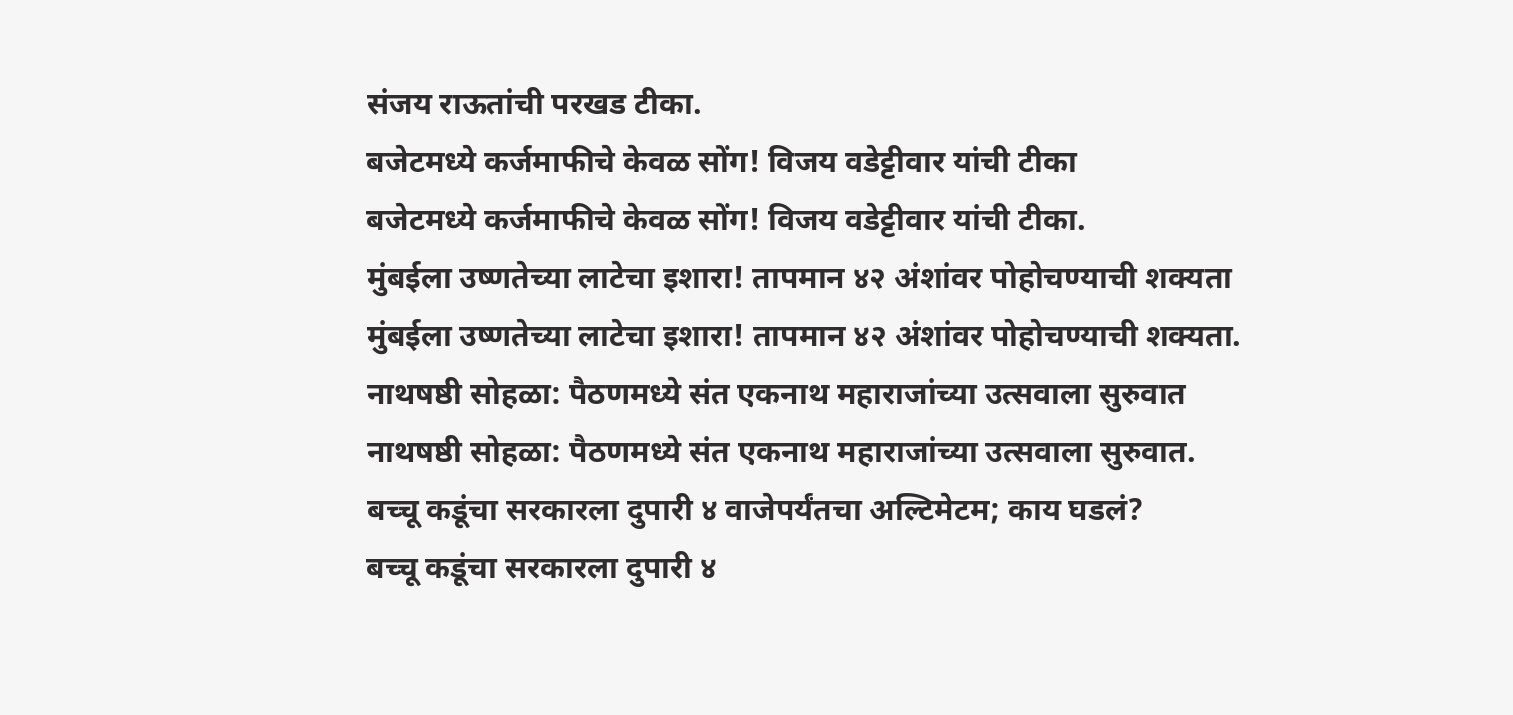संजय राऊतांची परखड टीका.
बजेटमध्ये कर्जमाफीचे केवळ सोंग! विजय वडेट्टीवार यांची टीका
बजेटमध्ये कर्जमाफीचे केवळ सोंग! विजय वडेट्टीवार यांची टीका.
मुंबईला उष्णतेच्या लाटेचा इशारा! तापमान ४२ अंशांवर पोहोचण्याची शक्यता
मुंबईला उष्णतेच्या लाटेचा इशारा! तापमान ४२ अंशांवर पोहोचण्याची शक्यता.
नाथषष्ठी सोहळा: पैठणमध्ये संत एकनाथ महाराजांच्या उत्सवाला सुरुवात
नाथषष्ठी सोहळा: पैठणमध्ये संत एकनाथ महाराजांच्या उत्सवाला सुरुवात.
बच्चू कडूंचा सरकारला दुपारी ४ वाजेपर्यंतचा अल्टिमेटम; काय घडलं?
बच्चू कडूंचा सरकारला दुपारी ४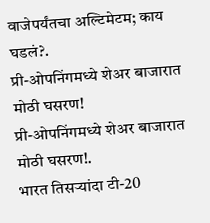वाजेपर्यंतचा अल्टिमेटम; काय घडलं?.
प्री-ओपनिंगमध्ये शेअर बाजारात मोठी घसरण!
प्री-ओपनिंगमध्ये शेअर बाजारात मोठी घसरण!.
भारत तिसऱ्यांदा टी-20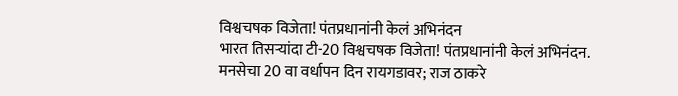विश्वचषक विजेता! पंतप्रधानांनी केलं अभिनंदन
भारत तिसऱ्यांदा टी-20 विश्वचषक विजेता! पंतप्रधानांनी केलं अभिनंदन.
मनसेचा 20 वा वर्धापन दिन रायगडावर; राज ठाकरे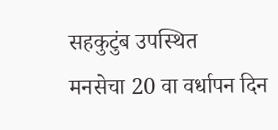सहकुटुंब उपस्थित
मनसेचा 20 वा वर्धापन दिन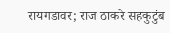रायगडावर; राज ठाकरे सहकुटुंब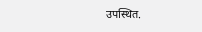उपस्थित.